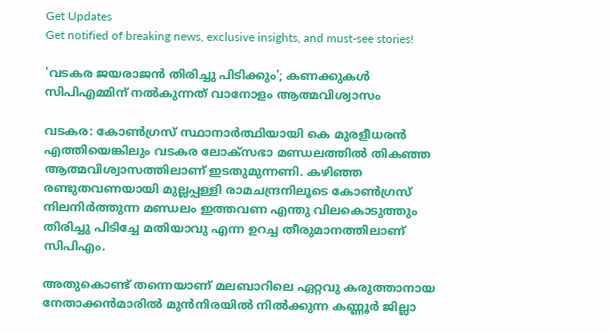Get Updates
Get notified of breaking news, exclusive insights, and must-see stories!

'വടകര ജയരാജന്‍ തിരിച്ചു പിടിക്കും'; കണക്കുകള്‍ സിപിഎമ്മിന് നല്‍കുന്നത് വാനോളം ആത്മവിശ്വാസം

വടകര: കോണ്‍ഗ്രസ് സ്ഥാനാര്‍ത്ഥിയായി കെ മുരളീധരന്‍ എത്തിയെങ്കിലും വടകര ലോക്സഭാ മണ്ഡലത്തില്‍ തികഞ്ഞ ആത്മവിശ്വാസത്തിലാണ് ഇടതുമുന്നണി. കഴിഞ്ഞ രണ്ടുതവണയായി മുല്ലപ്പള്ളി രാമചന്ദ്രനിലൂടെ കോണ്‍ഗ്രസ് നിലനിര്‍ത്തുന്ന മണ്ഡലം ഇത്തവണ എന്തു വിലകൊടുത്തും തിരിച്ചു പിടിച്ചേ മതിയാവു എന്ന ഉറച്ച തീരുമാനത്തിലാണ് സിപിഎം.

അതുകൊണ്ട് തന്നെയാണ് മലബാറിലെ ഏറ്റവു കരുത്താനായ നേതാക്കന്‍മാരില്‍ മുന്‍നിരയില്‍ നില്‍ക്കുന്ന കണ്ണൂര്‍ ജില്ലാ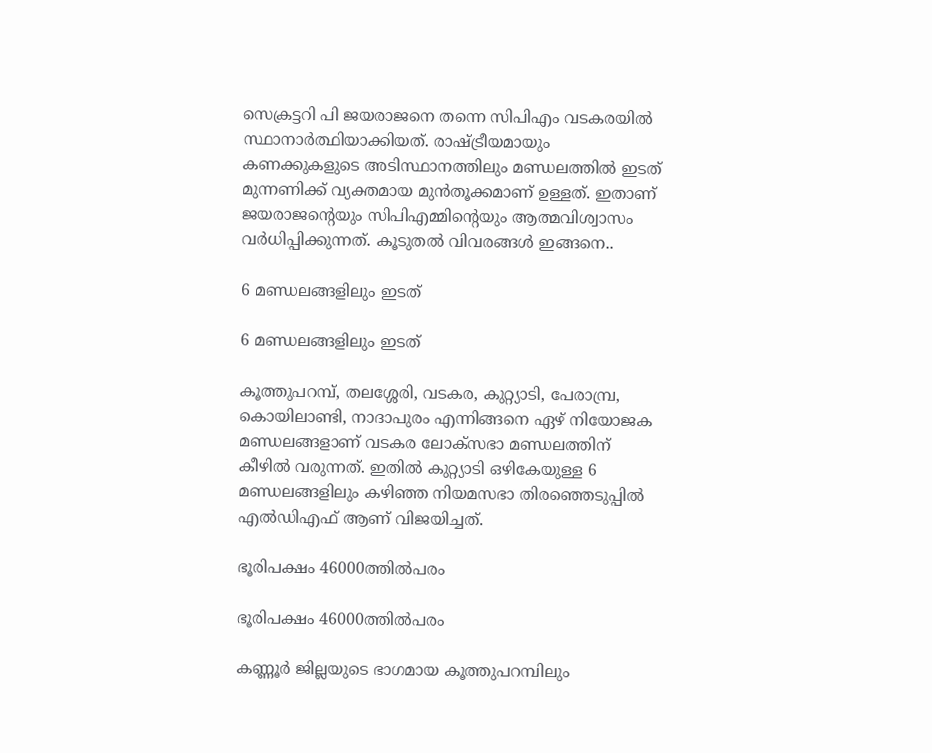സെക്രട്ടറി പി ജയരാജനെ തന്നെ സിപിഎം വടകരയില്‍ സ്ഥാനാര്‍ത്ഥിയാക്കിയത്. രാഷ്ട്രീയമായും കണക്കുകളുടെ അടിസ്ഥാനത്തിലും മണ്ഡലത്തില്‍ ഇടത് മുന്നണിക്ക് വ്യക്തമായ മുന്‍തൂക്കമാണ് ഉള്ളത്. ഇതാണ് ജയരാജന്‍റെയും സിപിഎമ്മിന്‍റെയും ആത്മവിശ്വാസം വര്‍ധിപ്പിക്കുന്നത്. കൂടുതല്‍ വിവരങ്ങള്‍ ഇങ്ങനെ..

6 മണ്ഡലങ്ങളിലും ഇടത്

6 മണ്ഡലങ്ങളിലും ഇടത്

കൂത്തുപറമ്പ്, തലശ്ശേരി, വടകര, കുറ്റ്യാടി, പേരാമ്പ്ര, കൊയിലാണ്ടി, നാദാപുരം എന്നിങ്ങനെ ഏഴ് നിയോജക മണ്ഡലങ്ങളാണ് വടകര ലോക്സഭാ മണ്ഡലത്തിന് കീഴില്‍ വരുന്നത്. ഇതില്‍ കുറ്റ്യാടി ഒഴികേയുള്ള 6 മണ്ഡലങ്ങളിലും കഴിഞ്ഞ നിയമസഭാ തിരഞ്ഞെടുപ്പില്‍ എല്‍ഡിഎഫ് ആണ് വിജയിച്ചത്.

ഭൂരിപക്ഷം 46000ത്തില്‍പരം

ഭൂരിപക്ഷം 46000ത്തില്‍പരം

കണ്ണൂര്‍ ജില്ലയുടെ ഭാഗമായ കൂത്തുപറമ്പിലും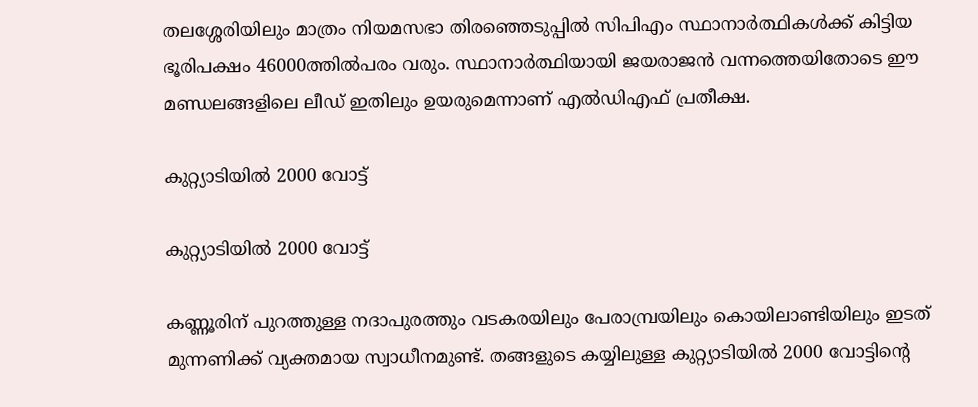തലശ്ശേരിയിലും മാത്രം നിയമസഭാ തിരഞ്ഞെടുപ്പില്‍ സിപിഎം സ്ഥാനാര്‍ത്ഥികള്‍ക്ക് കിട്ടിയ ഭൂരിപക്ഷം 46000ത്തില്‍പരം വരും. സ്ഥാനാര്‍ത്ഥിയായി ജയരാജന്‍ വന്നത്തെയിതോടെ ഈ മണ്ഡലങ്ങളിലെ ലീഡ് ഇതിലും ഉയരുമെന്നാണ് എല്‍‍ഡിഎഫ് പ്രതീക്ഷ.

കുറ്റ്യാടിയില്‍ 2000 വോട്ട്

കുറ്റ്യാടിയില്‍ 2000 വോട്ട്

കണ്ണൂരിന് പുറത്തുള്ള നദാപുരത്തും വടകരയിലും പേരാമ്പ്രയിലും കൊയിലാണ്ടിയിലും ഇടത് മുന്നണിക്ക് വ്യക്തമായ സ്വാധീനമുണ്ട്. തങ്ങളുടെ കയ്യിലുള്ള കുറ്റ്യാടിയില്‍ 2000 വോട്ടിന്‍റെ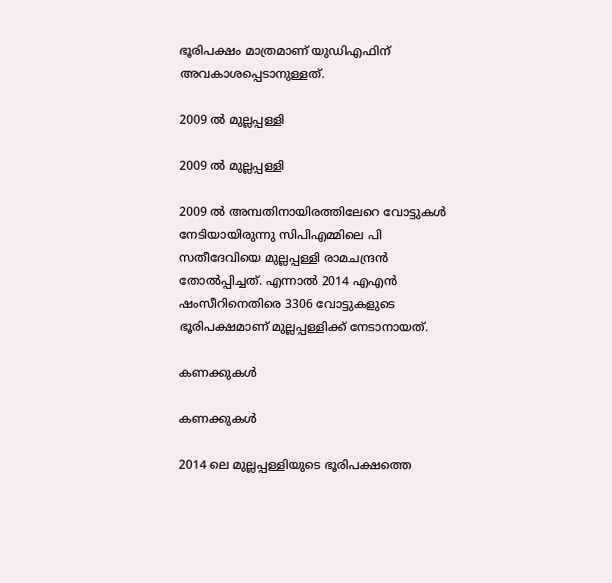ഭൂരിപക്ഷം മാത്രമാണ് യുഡിഎഫിന് അവകാശപ്പെടാനുള്ളത്.

2009 ല്‍ മുല്ലപ്പള്ളി

2009 ല്‍ മുല്ലപ്പള്ളി

2009 ല്‍ അമ്പതിനായിരത്തിലേറെ വോട്ടുകള്‍ നേടിയായിരുന്നു സിപിഎമ്മിലെ പി സതീദേവിയെ മുല്ലപ്പള്ളി രാമചന്ദ്രന്‍ തോല്‍പ്പിച്ചത്. എന്നാല്‍ 2014 എഎന്‍ ഷംസീറിനെതിരെ 3306 വോട്ടുകളുടെ ഭൂരിപക്ഷമാണ് മുല്ലപ്പള്ളിക്ക് നേടാനായത്.

കണക്കുകള്‍

കണക്കുകള്‍

2014 ലെ മുല്ലപ്പള്ളിയുടെ ഭൂരിപക്ഷത്തെ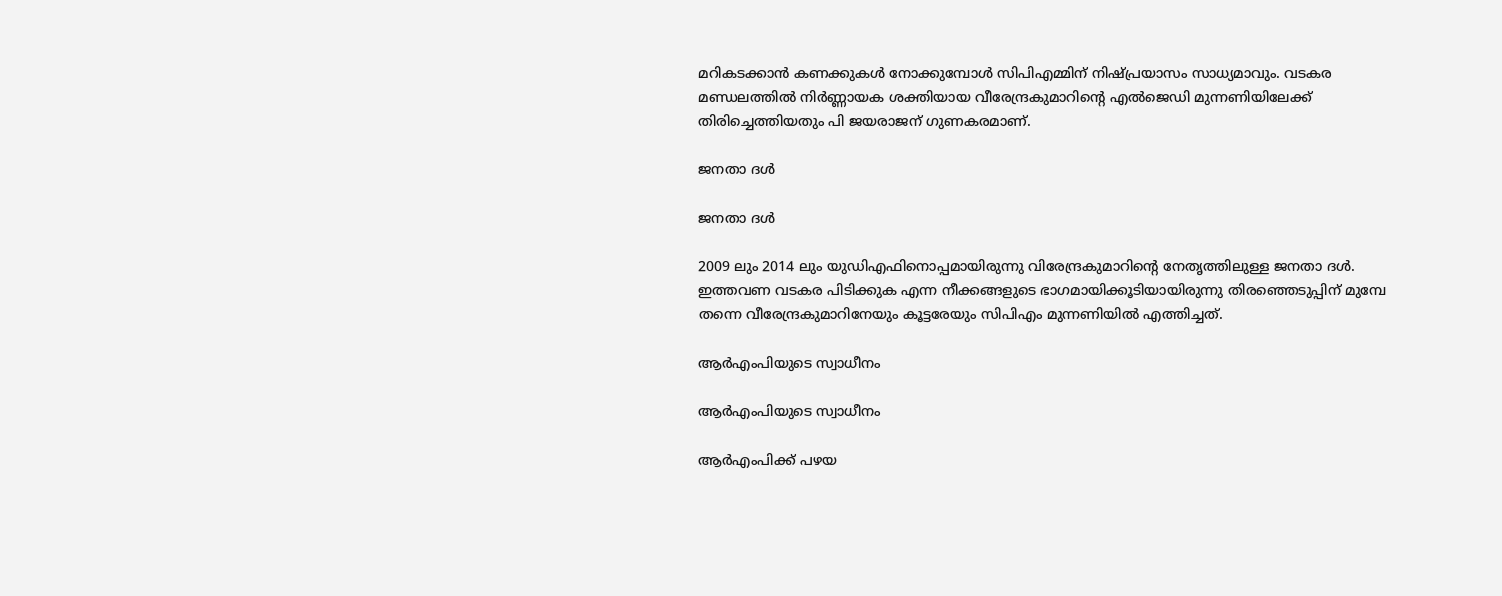മറികടക്കാന്‍ കണക്കുകള്‍ നോക്കുമ്പോള്‍ സിപിഎമ്മിന് നിഷ്പ്രയാസം സാധ്യമാവും. വടകര മണ്ഡലത്തില്‍ നിര്‍ണ്ണായക ശക്തിയായ വീരേന്ദ്രകുമാറിന്‍റെ എല്‍ജെഡി മുന്നണിയിലേക്ക് തിരിച്ചെത്തിയതും പി ജയരാജന് ഗുണകരമാണ്.

ജനതാ ദള്‍

ജനതാ ദള്‍

2009 ലും 2014 ലും യുഡിഎഫിനൊപ്പമായിരുന്നു വിരേന്ദ്രകുമാറിന്‍റെ നേതൃത്തിലുള്ള ജനതാ ദള്‍. ഇത്തവണ വടകര പിടിക്കുക എന്ന നീക്കങ്ങളുടെ ഭാഗമായിക്കൂടിയായിരുന്നു തിരഞ്ഞെടുപ്പിന് മുമ്പേ തന്നെ വീരേന്ദ്രകുമാറിനേയും കൂട്ടരേയും സിപിഎം മുന്നണിയില്‍ എത്തിച്ചത്.

ആര്‍എംപിയുടെ സ്വാധീനം

ആര്‍എംപിയുടെ സ്വാധീനം

ആര്‍എംപിക്ക് പഴയ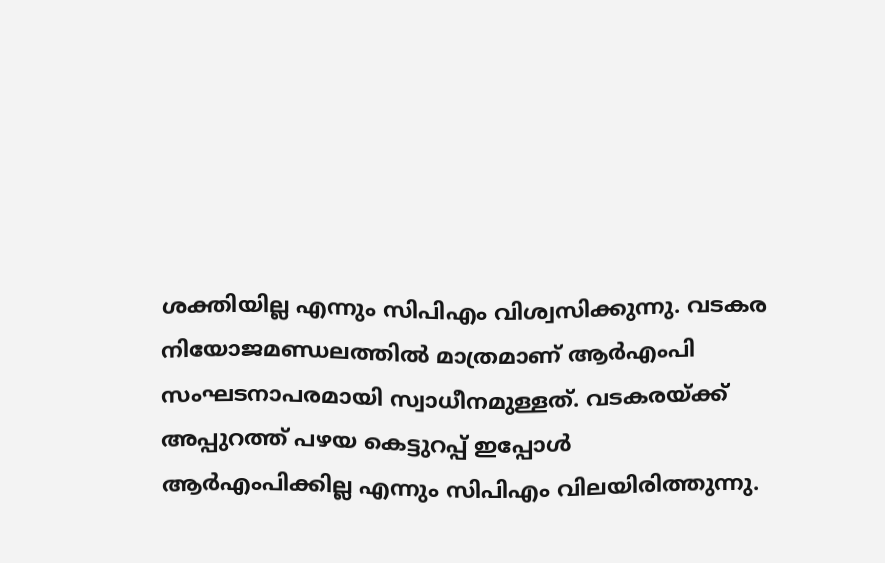ശക്തിയില്ല എന്നും സിപിഎം വിശ്വസിക്കുന്നു. വടകര നിയോജമണ്ഡലത്തില്‍ മാത്രമാണ് ആര്‍എംപി സംഘടനാപരമായി സ്വാധീനമുള്ളത്. വടകരയ്ക്ക് അപ്പുറത്ത് പഴയ കെട്ടുറപ്പ് ഇപ്പോള്‍ ആര്‍എംപിക്കില്ല എന്നും സിപിഎം വിലയിരിത്തുന്നു.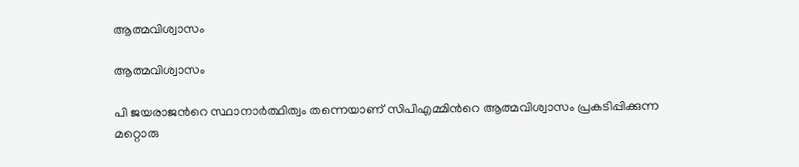ആത്മവിശ്വാസം

ആത്മവിശ്വാസം

പി ജയരാജന്‍റെ സ്ഥാനാര്‍ത്ഥിത്വം തന്നെയാണ് സിപിഎമ്മിന്‍റെ ആത്മവിശ്വാസം പ്രകടിപ്പിക്കുന്ന മറ്റൊരു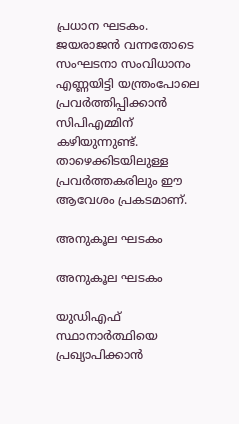പ്രധാന ഘടകം. ജയരാജന്‍ വന്നതോടെ സംഘടനാ സംവിധാനം എണ്ണയിട്ടി യന്ത്രംപോലെ പ്രവര്‍ത്തിപ്പിക്കാന്‍ സിപിഎമ്മിന് കഴിയുന്നുണ്ട്. താഴെക്കിടയിലുള്ള പ്രവര്‍ത്തകരിലും ഈ ആവേശം പ്രകടമാണ്.

അനുകൂല ഘടകം

അനുകൂല ഘടകം

യുഡിഎഫ് സ്ഥാനാര്‍ത്ഥിയെ പ്രഖ്യാപിക്കാന്‍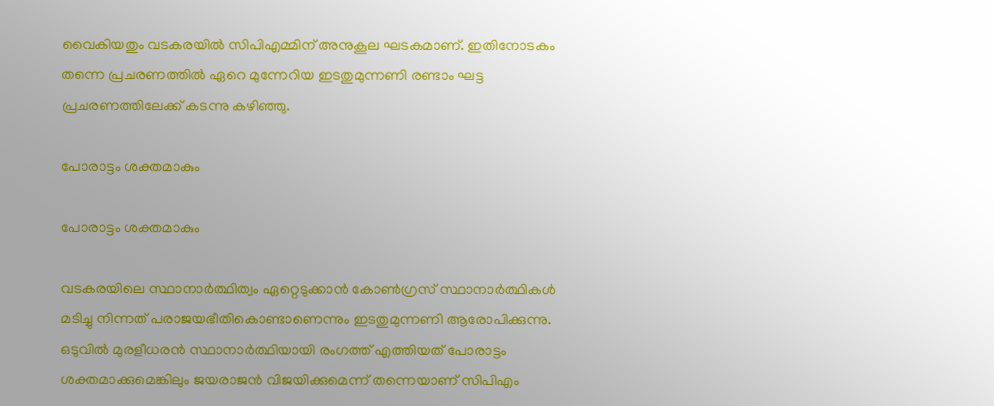വൈകിയതും വടകരയില്‍ സിപിഎമ്മിന് അനുകൂല ഘടകമാണ്. ഇതിനോടകം തന്നെ പ്രചരണത്തില്‍ ഏറെ മുന്നേറിയ ഇടതുമുന്നണി രണ്ടാം ഘട്ട പ്രചരണത്തിലേക്ക് കടന്നു കഴിഞ്ഞു.

പോരാട്ടം ശക്തമാകും

പോരാട്ടം ശക്തമാകും

വടകരയിലെ സ്ഥാനാര്‍ത്ഥിത്വം ഏറ്റെടുക്കാന്‍ കോണ്‍ഗ്രസ് സ്ഥാനാര്‍ത്ഥികള്‍ മടിച്ചു നിന്നത് പരാജയഭീതികൊണ്ടാണെന്നും ഇടതുമുന്നണി ആരോപിക്കുന്നു. ഒടുവില്‍ മുരളീധരന്‍ സ്ഥാനാര്‍ത്ഥിയായി രംഗത്ത് എത്തിയത് പോരാട്ടം ശക്തമാക്കുമെങ്കിലും ജയരാജന്‍ വിജയിക്കുമെന്ന് തന്നെയാണ് സിപിഎം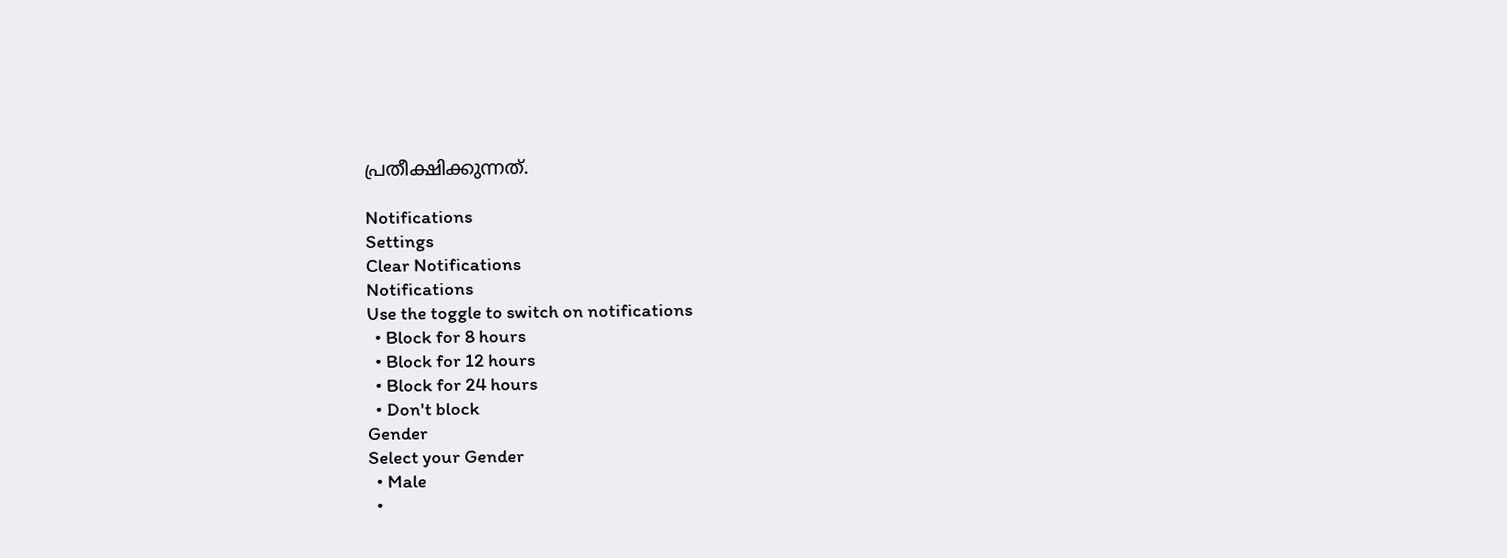പ്രതീക്ഷിക്കുന്നത്.

Notifications
Settings
Clear Notifications
Notifications
Use the toggle to switch on notifications
  • Block for 8 hours
  • Block for 12 hours
  • Block for 24 hours
  • Don't block
Gender
Select your Gender
  • Male
  •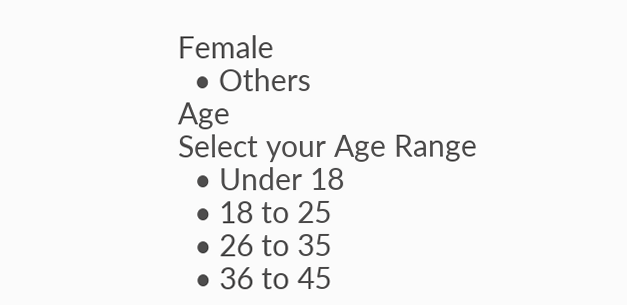Female
  • Others
Age
Select your Age Range
  • Under 18
  • 18 to 25
  • 26 to 35
  • 36 to 45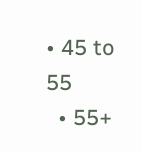• 45 to 55
  • 55+